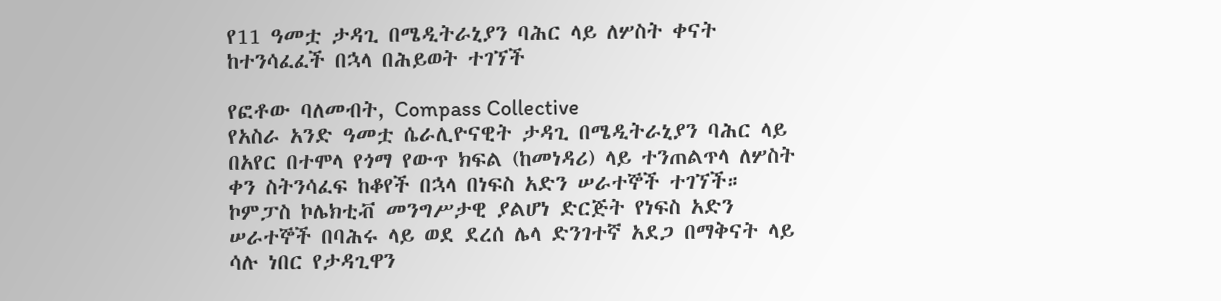የ11 ዓመቷ ታዳጊ በሜዲትራኒያን ባሕር ላይ ለሦስት ቀናት ከተንሳፈፈች በኋላ በሕይወት ተገኘች

የፎቶው ባለመብት, Compass Collective
የአስራ አንድ ዓመቷ ሴራሊዮናዊት ታዳጊ በሜዲትራኒያን ባሕር ላይ በአየር በተሞላ የጎማ የውጥ ክፍል (ከመነዳሪ) ላይ ተንጠልጥላ ለሦስት ቀን ስትንሳፈፍ ከቆየች በኋላ በነፍስ አድን ሠራተኞች ተገኘች።
ኮምፓስ ኮሌክቲቭ መንግሥታዊ ያልሆነ ድርጅት የነፍስ አድን ሠራተኞች በባሕሩ ላይ ወደ ደረሰ ሌላ ድንገተኛ አደጋ በማቅናት ላይ ሳሉ ነበር የታዳጊዋን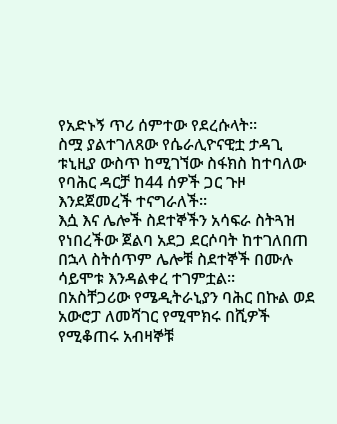የአድኑኝ ጥሪ ሰምተው የደረሱላት።
ስሟ ያልተገለጸው የሴራሊዮናዊቷ ታዳጊ ቱኒዚያ ውስጥ ከሚገኘው ስፋክስ ከተባለው የባሕር ዳርቻ ከ44 ሰዎች ጋር ጉዞ እንደጀመረች ተናግራለች።
እሷ እና ሌሎች ስደተኞችን አሳፍራ ስትጓዝ የነበረችው ጀልባ አደጋ ደርሶባት ከተገለበጠ በኋላ ስትሰጥም ሌሎቹ ስደተኞች በሙሉ ሳይሞቱ እንዳልቀረ ተገምቷል።
በአስቸጋሪው የሜዲትራኒያን ባሕር በኩል ወደ አውሮፓ ለመሻገር የሚሞክሩ በሺዎች የሚቆጠሩ አብዛኞቹ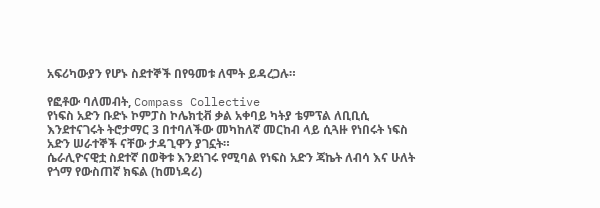አፍሪካውያን የሆኑ ስደተኞች በየዓመቱ ለሞት ይዳረጋሉ።

የፎቶው ባለመብት, Compass Collective
የነፍስ አድን ቡድኑ ኮምፓስ ኮሌክቲቭ ቃል አቀባይ ካትያ ቴምፕል ለቢቢሲ እንደተናገሩት ትሮታማር 3 በተባለችው መካከለኛ መርከብ ላይ ሲጓዙ የነበሩት ነፍስ አድን ሠራተኞች ናቸው ታዳጊዋን ያገኗት።
ሴራሊዮናዊቷ ስደተኛ በወቅቱ እንደነገሩ የሚባል የነፍስ አድን ጃኬት ለብሳ እና ሁለት የጎማ የውስጠኛ ክፍል (ከመነዳሪ)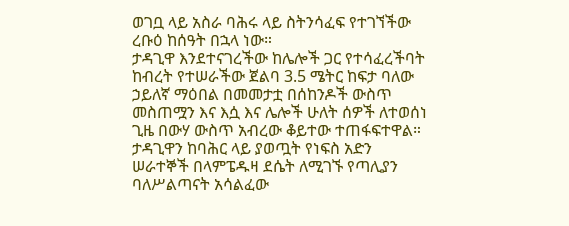ወገቧ ላይ አስራ ባሕሩ ላይ ስትንሳፈፍ የተገኘችው ረቡዕ ከሰዓት በኋላ ነው።
ታዳጊዋ እንደተናገረችው ከሌሎች ጋር የተሳፈረችባት ከብረት የተሠራችው ጀልባ 3.5 ሜትር ከፍታ ባለው ኃይለኛ ማዕበል በመመታቷ በሰከንዶች ውስጥ መስጠሟን እና እሷ እና ሌሎች ሁለት ሰዎች ለተወሰነ ጊዜ በውሃ ውስጥ አብረው ቆይተው ተጠፋፍተዋል።
ታዳጊዋን ከባሕር ላይ ያወጧት የነፍስ አድን ሠራተኞች በላምፔዱዛ ደሴት ለሚገኙ የጣሊያን ባለሥልጣናት አሳልፈው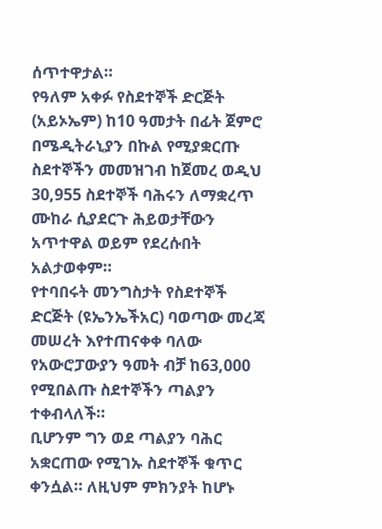ሰጥተዋታል።
የዓለም አቀፉ የስደተኞች ድርጅት (አይኦኤም) ከ10 ዓመታት በፊት ጀምሮ በሜዲትራኒያን በኩል የሚያቋርጡ ስደተኞችን መመዝገብ ከጀመረ ወዲህ 30,955 ስደተኞች ባሕሩን ለማቋረጥ ሙከራ ሲያደርጉ ሕይወታቸውን አጥተዋል ወይም የደረሱበት አልታወቀም።
የተባበሩት መንግስታት የስደተኞች ድርጅት (ዩኤንኤችአር) ባወጣው መረጃ መሠረት እየተጠናቀቀ ባለው የአውሮፓውያን ዓመት ብቻ ከ63,000 የሚበልጡ ስደተኞችን ጣልያን ተቀብላለች።
ቢሆንም ግን ወደ ጣልያን ባሕር አቋርጠው የሚገኡ ስደተኞች ቁጥር ቀንሷል። ለዚህም ምክንያት ከሆኑ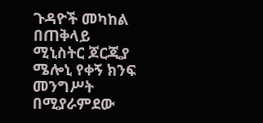ጉዳዮች መካከል በጠቅላይ ሚኒስትር ጆርጂያ ሜሎኒ የቀኝ ክንፍ መንግሥት በሚያራምደው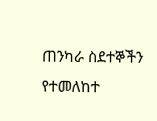ጠንካራ ስደተኞችን የተመለከተ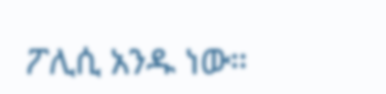ፖሊሲ አንዱ ነው።